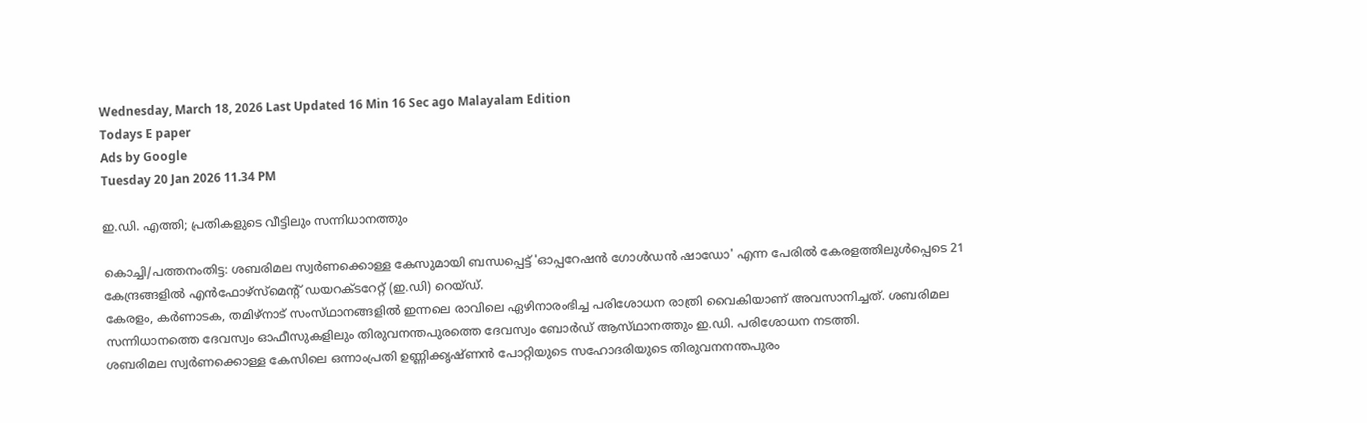Wednesday, March 18, 2026 Last Updated 16 Min 16 Sec ago Malayalam Edition
Todays E paper
Ads by Google
Tuesday 20 Jan 2026 11.34 PM

ഇ.ഡി. എത്തി; പ്രതികളുടെ വീട്ടിലും സന്നിധാനത്തും

കൊച്ചി/പത്തനംതിട്ട: ശബരിമല സ്വര്‍ണക്കൊള്ള കേസുമായി ബന്ധപ്പെട്ട്‌ 'ഓപ്പറേഷന്‍ ഗോള്‍ഡന്‍ ഷാഡോ' എന്ന പേരില്‍ കേരളത്തിലുള്‍പ്പെടെ 21 കേന്ദ്രങ്ങളില്‍ എന്‍ഫോഴ്‌സ്മെന്റ്‌ ഡയറക്‌ടറേറ്റ്‌ (ഇ.ഡി) റെയ്‌ഡ്.
കേരളം, കര്‍ണാടക, തമിഴ്‌നാട്‌ സംസ്‌ഥാനങ്ങളില്‍ ഇന്നലെ രാവിലെ ഏഴിനാരംഭിച്ച പരിശോധന രാത്രി വൈകിയാണ്‌ അവസാനിച്ചത്‌. ശബരിമല സന്നിധാനത്തെ ദേവസ്വം ഓഫീസുകളിലും തിരുവനന്തപുരത്തെ ദേവസ്വം ബോര്‍ഡ്‌ ആസ്‌ഥാനത്തും ഇ.ഡി. പരിശോധന നടത്തി.
ശബരിമല സ്വര്‍ണക്കൊള്ള കേസിലെ ഒന്നാംപ്രതി ഉണ്ണിക്കൃഷ്‌ണന്‍ പോറ്റിയുടെ സഹോദരിയുടെ തിരുവനനന്തപുരം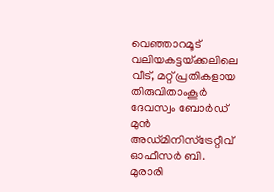വെഞ്ഞാറമൂട്‌ വലിയകട്ടയ്‌ക്കലിലെ വീട്‌, മറ്റ്‌ പ്രതികളായ തിരുവിതാംകൂര്‍ ദേവസ്വം ബോര്‍ഡ്‌ മുന്‍ അഡ്‌മിനിസ്‌ട്രേറ്റീവ്‌ ഓഫീസര്‍ ബി. മുരാരി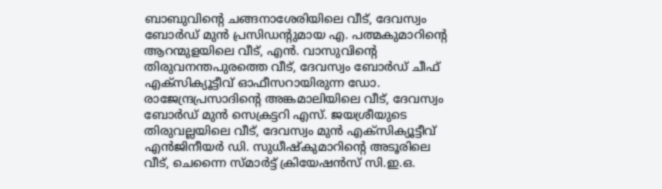ബാബുവിന്റെ ചങ്ങനാശേരിയിലെ വീട്‌, ദേവസ്വം ബോര്‍ഡ്‌ മുന്‍ പ്രസിഡന്റുമായ എ. പത്മകുമാറിന്റെ ആറന്മുളയിലെ വീട്‌, എന്‍. വാസുവിന്റെ തിരുവനന്തപുരത്തെ വീട്‌, ദേവസ്വം ബോര്‍ഡ്‌ ചീഫ്‌ എക്‌സിക്യൂട്ടീവ്‌ ഓഫീസറായിരുന്ന ഡോ. രാജേന്ദ്രപ്രസാദിന്റെ അങ്കമാലിയിലെ വീട്‌, ദേവസ്വം ബോര്‍ഡ്‌ മുന്‍ സെക്രട്ടറി എസ്‌. ജയശ്രീയുടെ തിരുവല്ലയിലെ വീട്‌, ദേവസ്വം മുന്‍ എക്‌സിക്യൂട്ടീവ്‌ എന്‍ജിനീയര്‍ ഡി. സുധീഷ്‌കുമാറിന്റെ അടൂരിലെ വീട്‌, ചെന്നൈ സ്‌മാര്‍ട്ട്‌ ക്രിയേഷന്‍സ്‌ സി.ഇ.ഒ.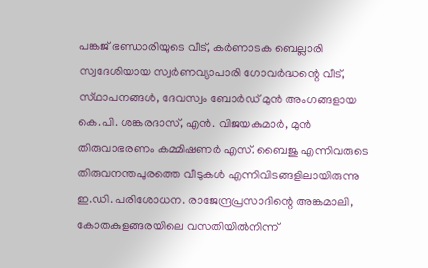പങ്കജ്‌ ഭണ്ഡാരിയുടെ വീട്‌, കര്‍ണാടക ബെല്ലാരി സ്വദേശിയായ സ്വര്‍ണവ്യാപാരി ഗോവര്‍ദ്ധന്റെ വീട്‌, സ്‌ഥാപനങ്ങള്‍, ദേവസ്വം ബോര്‍ഡ്‌ മുന്‍ അംഗങ്ങളായ കെ.പി. ശങ്കരദാസ്‌, എന്‍. വിജയകുമാര്‍, മുന്‍ തിരുവാഭരണം കമ്മിഷണര്‍ എസ്‌. ബൈജു എന്നിവരുടെ തിരുവനന്തപുരത്തെ വീടുകള്‍ എന്നിവിടങ്ങളിലായിരുന്നു ഇ.ഡി. പരിശോധന. രാജേന്ദ്രപ്രസാദിന്റെ അങ്കമാലി, കോതകുളങ്ങരയിലെ വസതിയില്‍നിന്ന്‌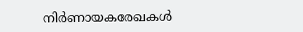നിര്‍ണായകരേഖകള്‍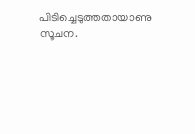പിടിച്ചെടുത്തതായാണു സൂചന.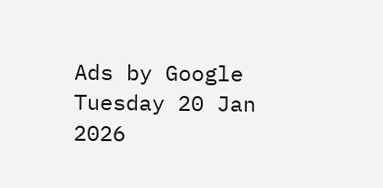Ads by Google
Tuesday 20 Jan 2026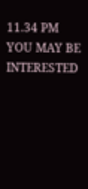11.34 PM
YOU MAY BE INTERESTED